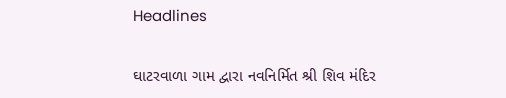Headlines

ઘાટરવાળા ગામ દ્વારા નવનિર્મિત શ્રી શિવ મંદિર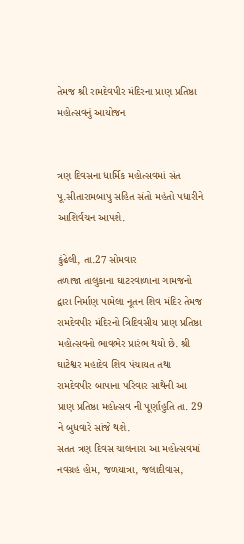તેમજ શ્રી રામદેવપીર મંદિરના પ્રાણ પ્રતિષ્ઠા મહોત્સવનું આયોજન


ત્રણ દિવસના ધાર્મિક મહોત્સવમાં સંત પૂ.સીતારામબાપુ સહિત સંતો મહંતો પધારીને આશિર્વચન આપશે.

કુંઢેલી, તા.27 સોમવાર
તળાજા તાલુકાના ઘાટરવાળાના ગામજનો દ્વારા નિર્માણ પામેલા નૂતન શિવ મંદિર તેમજ રામદેવપીર મંદિરનો ત્રિદિવસીય પ્રાણ પ્રતિષ્ઠા મહોત્સવનો ભાવભેર પ્રારંભ થયો છે. શ્રી ઘાટેશ્વર મહાદેવ શિવ પંચાયત તથા રામદેવપીર બાપાના પરિવાર સાથેની આ પ્રાણ પ્રતિષ્ઠા મહોત્સવ ની પૂર્ણાહુતિ તા. 29 ને બુધવારે સાંજે થશે.
સતત ત્રણ દિવસ ચાલનારા આ મહોત્સવમાં નવગ્રહ હોમ, જળયાત્રા, જલાદીવાસ,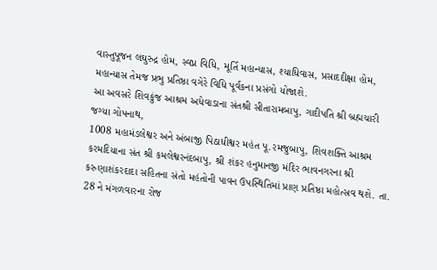વાસ્તુપૂજન લઘુરુદ્ર હોમ, સ્વપ્ન વિધિ, મૂર્તિ મહાન્યાસ, શ્યાધિવાસ, પ્રસાદદીક્ષા હોમ, મહાન્યાસ તેમજ પ્રભુ પ્રતિષ્ઠા વગેરે વિધિ પૂર્વકના પ્રસંગો યોજાશે.
આ અવસરે શિવકુંજ આશ્રમ અધેવાડાના સંતશ્રી સીતારામબાપુ, ગાદીપતિ શ્રી બ્રહ્મચારી જગ્યા ગોપનાથ,
1008 મહામંડલેશ્વર અને અંબાજી પિઠાધીશ્વર મહંત પૂ.રમજુબાપુ, શિવશક્તિ આશ્રમ કરમદિયાના સંત શ્રી કમલેશ્વરનંદબાપુ, શ્રી શંકર હનુમાનજી મંદિર ભાવનગરના શ્રી કરુણાશંકરદાદા સહિતના સંતો મહંતોની પાવન ઉપસ્થિતિમાં પ્રાણ પ્રતિષ્ઠા મહોત્સવ થશે. તા. 28 ને મંગળવારના રોજ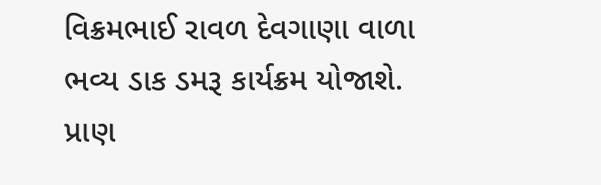વિક્રમભાઈ રાવળ દેવગાણા વાળા ભવ્ય ડાક ડમરૂ કાર્યક્રમ યોજાશે. પ્રાણ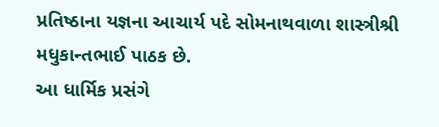પ્રતિષ્ઠાના યજ્ઞના આચાર્ય પદે સોમનાથવાળા શાસ્ત્રીશ્રી મધુકાન્તભાઈ પાઠક છે.
આ ધાર્મિક પ્રસંગે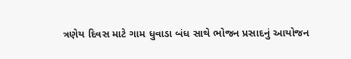ત્રણેય દિવસ માટે ગામ ધુવાડા બંધ સાથે ભોજન પ્રસાદનું આયોજન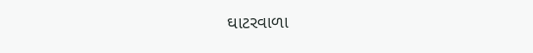ઘાટરવાળા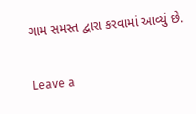ગામ સમસ્ત દ્વારા કરવામાં આવ્યું છે.


Leave a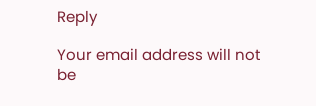Reply

Your email address will not be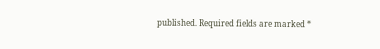published. Required fields are marked *